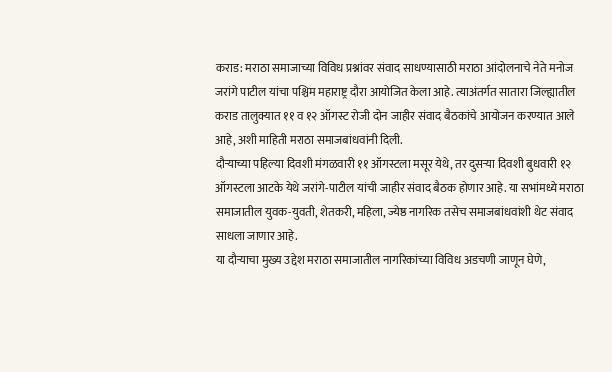कराड: मराठा समाजाच्या विविध प्रश्नांवर संवाद साधण्यासाठी मराठा आंदोलनाचे नेते मनोज जरांगे पाटील यांचा पश्चिम महाराष्ट्र दौरा आयोजित केला आहे. त्याअंतर्गत सातारा जिल्ह्यातील कराड तालुक्यात ११ व १२ ऑगस्ट रोजी दोन जाहीर संवाद बैठकांचे आयोजन करण्यात आले आहे, अशी माहिती मराठा समाजबांधवांनी दिली.
दौऱ्याच्या पहिल्या दिवशी मंगळवारी ११ ऑगस्टला मसूर येथे, तर दुसऱ्या दिवशी बुधवारी १२ ऑगस्टला आटके येथे जरांगे-पाटील यांची जाहीर संवाद बैठक होणार आहे. या सभांमध्ये मराठा समाजातील युवक-युवती, शेतकरी, महिला, ज्येष्ठ नागरिक तसेच समाजबांधवांशी थेट संवाद साधला जाणार आहे.
या दौऱ्याचा मुख्य उद्देश मराठा समाजातील नागरिकांच्या विविध अडचणी जाणून घेणे,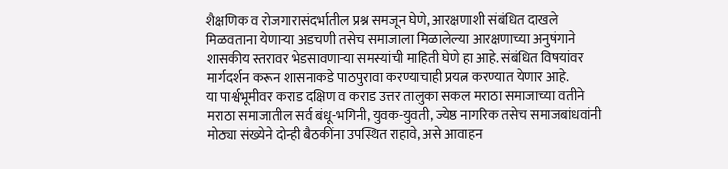शैक्षणिक व रोजगारासंदर्भातील प्रश्न समजून घेणे, आरक्षणाशी संबंधित दाखले मिळवताना येणाऱ्या अडचणी तसेच समाजाला मिळालेल्या आरक्षणाच्या अनुषंगाने शासकीय स्तरावर भेडसावणाऱ्या समस्यांची माहिती घेणे हा आहे. संबंधित विषयांवर मार्गदर्शन करून शासनाकडे पाठपुरावा करण्याचाही प्रयत्न करण्यात येणार आहे.
या पार्श्वभूमीवर कराड दक्षिण व कराड उत्तर तालुका सकल मराठा समाजाच्या वतीने मराठा समाजातील सर्व बंधू-भगिनी, युवक-युवती, ज्येष्ठ नागरिक तसेच समाजबांधवांनी मोठ्या संख्येने दोन्ही बैठकींना उपस्थित राहावे, असे आवाहन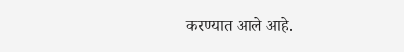करण्यात आले आहे.